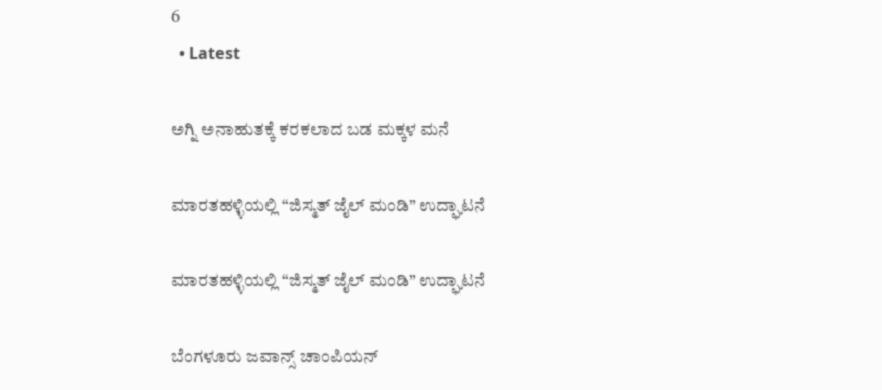6
  • Latest

ಅಗ್ನಿ ಅನಾಹುತಕ್ಕೆ ಕರಕಲಾದ ಬಡ ಮಕ್ಕಳ ಮನೆ

ಮಾರತಹಳ್ಳಿಯಲ್ಲಿ “ಜಿಸ್ಮತ್ ಜೈಲ್ ಮಂಡಿ” ಉದ್ಘಾಟನೆ

ಮಾರತಹಳ್ಳಿಯಲ್ಲಿ “ಜಿಸ್ಮತ್ ಜೈಲ್ ಮಂಡಿ” ಉದ್ಘಾಟನೆ

ಬೆಂಗಳೂರು ಜವಾನ್ಸ್ ಚಾಂಪಿಯನ್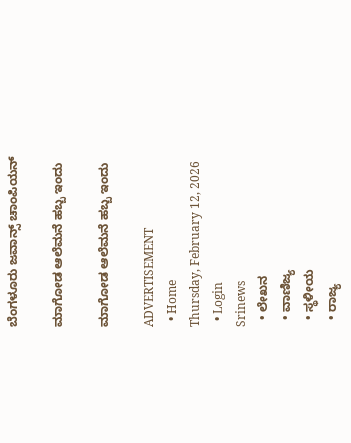ಬೆಂಗಳೂರು ಜವಾನ್ಸ್ ಚಾಂಪಿಯನ್

ಮಾಗೋಡ ಆಲೆಮನೆ ಹಬ್ಬ ಇಂದು

ಮಾಗೋಡ ಆಲೆಮನೆ ಹಬ್ಬ ಇಂದು

ADVERTISEMENT
  • Home
Thursday, February 12, 2026
  • Login
Srinews
  • ಲೇಖನ
  • ವಾಣಿಜ್ಯ
  • ಸ್ಥಳೀಯ
  • ರಾಜ್ಯ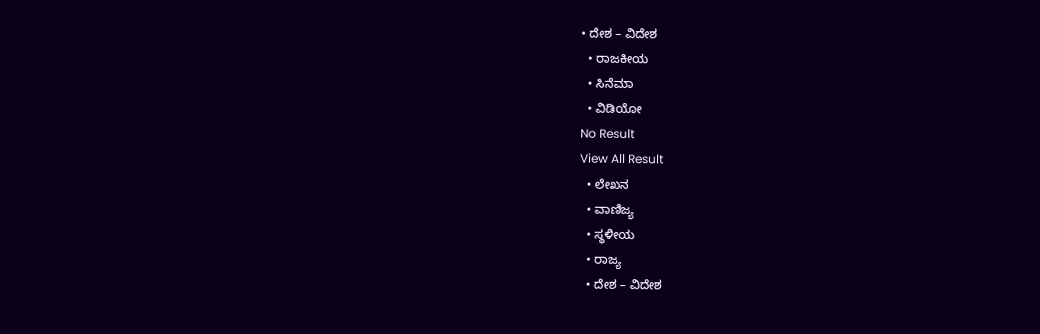• ದೇಶ – ವಿದೇಶ
  • ರಾಜಕೀಯ
  • ಸಿನೆಮಾ
  • ವಿಡಿಯೋ
No Result
View All Result
  • ಲೇಖನ
  • ವಾಣಿಜ್ಯ
  • ಸ್ಥಳೀಯ
  • ರಾಜ್ಯ
  • ದೇಶ – ವಿದೇಶ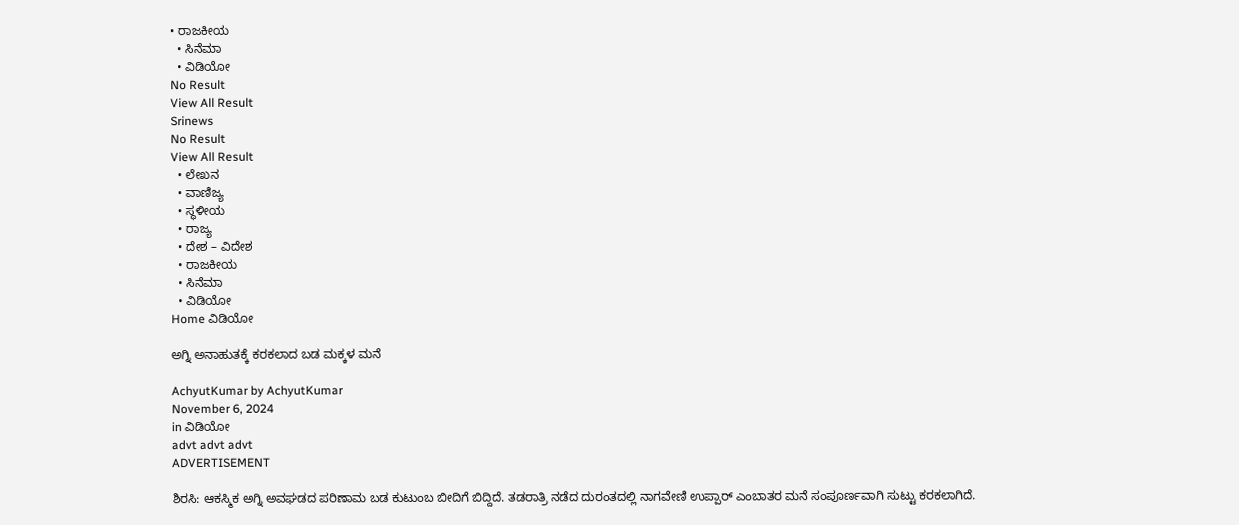• ರಾಜಕೀಯ
  • ಸಿನೆಮಾ
  • ವಿಡಿಯೋ
No Result
View All Result
Srinews
No Result
View All Result
  • ಲೇಖನ
  • ವಾಣಿಜ್ಯ
  • ಸ್ಥಳೀಯ
  • ರಾಜ್ಯ
  • ದೇಶ – ವಿದೇಶ
  • ರಾಜಕೀಯ
  • ಸಿನೆಮಾ
  • ವಿಡಿಯೋ
Home ವಿಡಿಯೋ

ಅಗ್ನಿ ಅನಾಹುತಕ್ಕೆ ಕರಕಲಾದ ಬಡ ಮಕ್ಕಳ ಮನೆ

AchyutKumar by AchyutKumar
November 6, 2024
in ವಿಡಿಯೋ
advt advt advt
ADVERTISEMENT

ಶಿರಸಿ: ಆಕಸ್ಮಿಕ ಅಗ್ನಿ ಅವಘಡದ ಪರಿಣಾಮ ಬಡ ಕುಟುಂಬ ಬೀದಿಗೆ ಬಿದ್ದಿದೆ. ತಡರಾತ್ರಿ ನಡೆದ ದುರಂತದಲ್ಲಿ ನಾಗವೇಣಿ ಉಪ್ಪಾರ್ ಎಂಬಾತರ ಮನೆ ಸಂಪೂರ್ಣವಾಗಿ ಸುಟ್ಟು ಕರಕಲಾಗಿದೆ.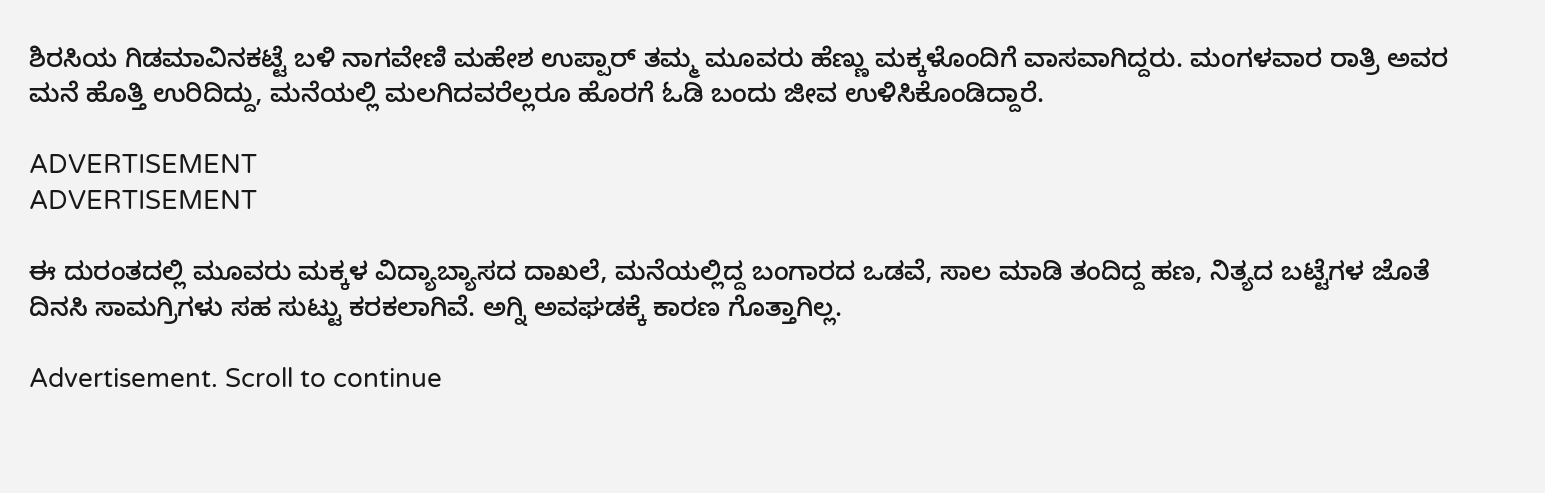ಶಿರಸಿಯ ಗಿಡಮಾವಿನಕಟ್ಟೆ ಬಳಿ ನಾಗವೇಣಿ ಮಹೇಶ ಉಪ್ಪಾರ್ ತಮ್ಮ ಮೂವರು ಹೆಣ್ಣು ಮಕ್ಕಳೊಂದಿಗೆ ವಾಸವಾಗಿದ್ದರು. ಮಂಗಳವಾರ ರಾತ್ರಿ ಅವರ ಮನೆ ಹೊತ್ತಿ ಉರಿದಿದ್ದು, ಮನೆಯಲ್ಲಿ ಮಲಗಿದವರೆಲ್ಲರೂ ಹೊರಗೆ ಓಡಿ ಬಂದು ಜೀವ ಉಳಿಸಿಕೊಂಡಿದ್ದಾರೆ.

ADVERTISEMENT
ADVERTISEMENT

ಈ ದುರಂತದಲ್ಲಿ ಮೂವರು ಮಕ್ಕಳ ವಿದ್ಯಾಬ್ಯಾಸದ ದಾಖಲೆ, ಮನೆಯಲ್ಲಿದ್ದ ಬಂಗಾರದ ಒಡವೆ, ಸಾಲ ಮಾಡಿ ತಂದಿದ್ದ ಹಣ, ನಿತ್ಯದ ಬಟ್ಟೆಗಳ ಜೊತೆ ದಿನಸಿ ಸಾಮಗ್ರಿಗಳು ಸಹ ಸುಟ್ಟು ಕರಕಲಾಗಿವೆ. ಅಗ್ನಿ ಅವಘಡಕ್ಕೆ ಕಾರಣ ಗೊತ್ತಾಗಿಲ್ಲ.

Advertisement. Scroll to continue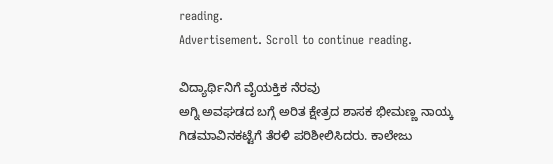reading.
Advertisement. Scroll to continue reading.

ವಿದ್ಯಾರ್ಥಿನಿಗೆ ವೈಯಕ್ತಿಕ ನೆರವು
ಅಗ್ನಿ ಅವಘಡದ ಬಗ್ಗೆ ಅರಿತ ಕ್ಷೇತ್ರದ ಶಾಸಕ ಭೀಮಣ್ಣ ನಾಯ್ಕ ಗಿಡಮಾವಿನಕಟ್ಟೆಗೆ ತೆರಳಿ ಪರಿಶೀಲಿಸಿದರು. ಕಾಲೇಜು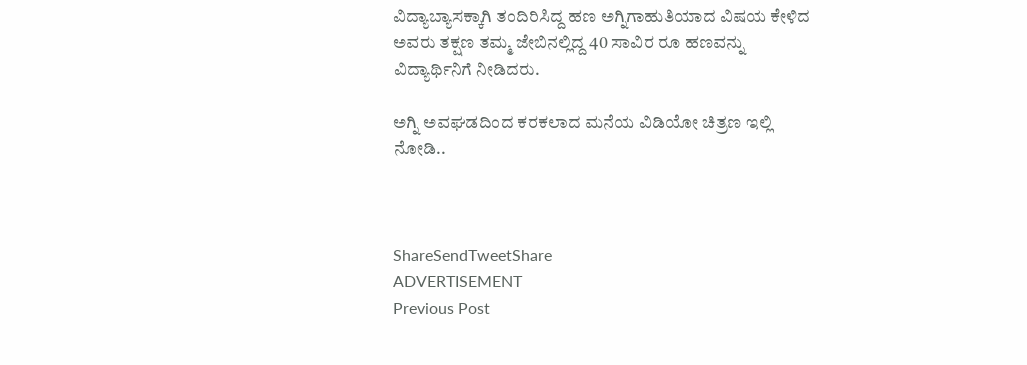ವಿದ್ಯಾಬ್ಯಾಸಕ್ಕಾಗಿ ತಂದಿರಿಸಿದ್ದ ಹಣ ಅಗ್ನಿಗಾಹುತಿಯಾದ ವಿಷಯ ಕೇಳಿದ ಅವರು ತಕ್ಷಣ ತಮ್ಮ ಜೇಬಿನಲ್ಲಿದ್ದ 40 ಸಾವಿರ ರೂ ಹಣವನ್ನು ವಿದ್ಯಾರ್ಥಿನಿಗೆ ನೀಡಿದರು.

ಅಗ್ನಿ ಅವಘಡದಿಂದ ಕರಕಲಾದ ಮನೆಯ ವಿಡಿಯೋ ಚಿತ್ರಣ ಇಲ್ಲಿ ನೋಡಿ..



ShareSendTweetShare
ADVERTISEMENT
Previous Post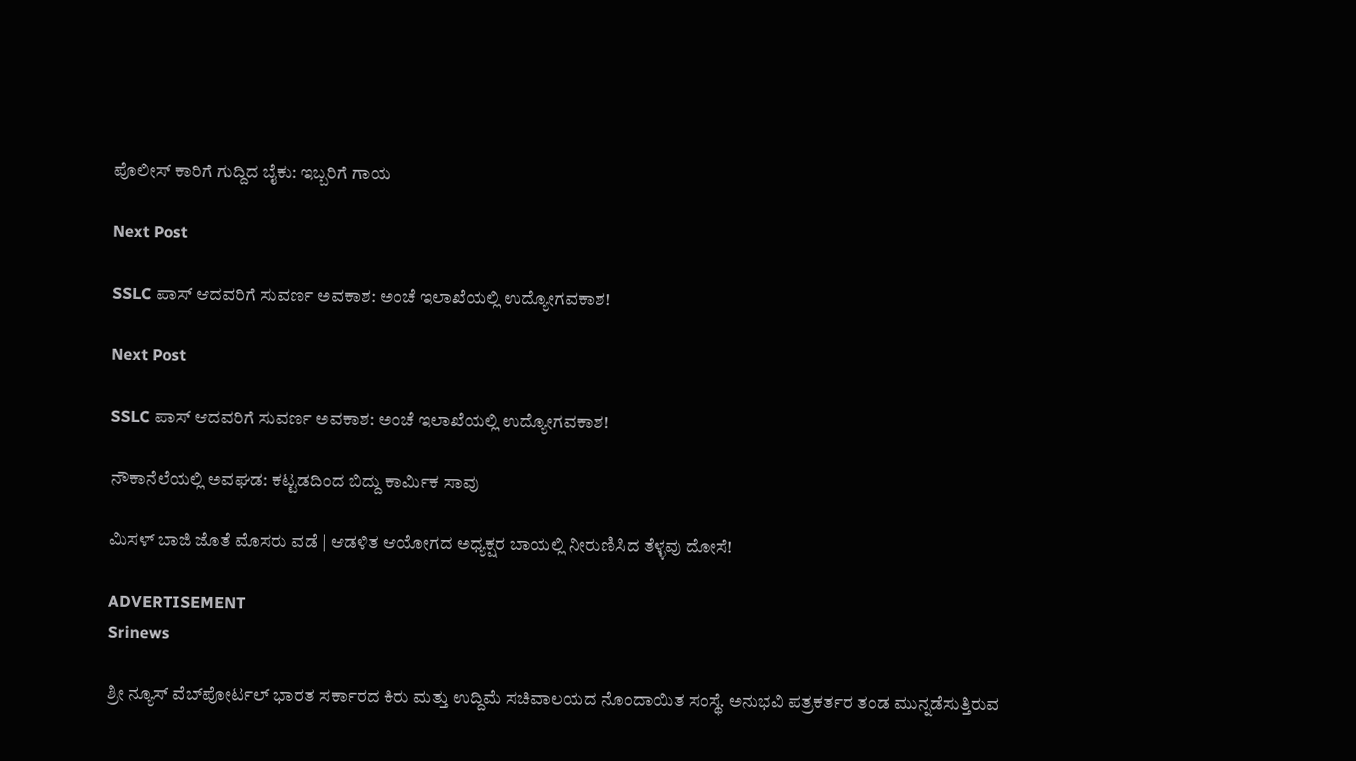ಪೊಲೀಸ್ ಕಾರಿಗೆ ಗುದ್ದಿದ ಬೈಕು: ಇಬ್ಬರಿಗೆ ಗಾಯ

Next Post

SSLC ಪಾಸ್ ಆದವರಿಗೆ ಸುವರ್ಣ ಅವಕಾಶ: ಅಂಚೆ ಇಲಾಖೆಯಲ್ಲಿ ಉದ್ಯೋಗವಕಾಶ!

Next Post

SSLC ಪಾಸ್ ಆದವರಿಗೆ ಸುವರ್ಣ ಅವಕಾಶ: ಅಂಚೆ ಇಲಾಖೆಯಲ್ಲಿ ಉದ್ಯೋಗವಕಾಶ!

ನೌಕಾನೆಲೆಯಲ್ಲಿ ಅವಘಡ: ಕಟ್ಟಡದಿಂದ ಬಿದ್ದು ಕಾರ್ಮಿಕ ಸಾವು

ಮಿಸಳ್ ಬಾಜಿ ಜೊತೆ ಮೊಸರು ವಡೆ | ಆಡಳಿತ ಆಯೋಗದ ಅಧ್ಯಕ್ಷರ ಬಾಯಲ್ಲಿ ನೀರುಣಿಸಿದ ತೆಳ್ಳವು ದೋಸೆ!

ADVERTISEMENT
Srinews

ಶ್ರೀ ನ್ಯೂಸ್ ವೆಬ್‌ಪೋರ್ಟಲ್ ಭಾರತ ಸರ್ಕಾರದ ಕಿರು ಮತ್ತು ಉದ್ದಿಮೆ ಸಚಿವಾಲಯದ ನೊಂದಾಯಿತ ಸಂಸ್ಥೆ. ಅನುಭವಿ ಪತ್ರಕರ್ತರ ತಂಡ ಮುನ್ನಡೆಸುತ್ತಿರುವ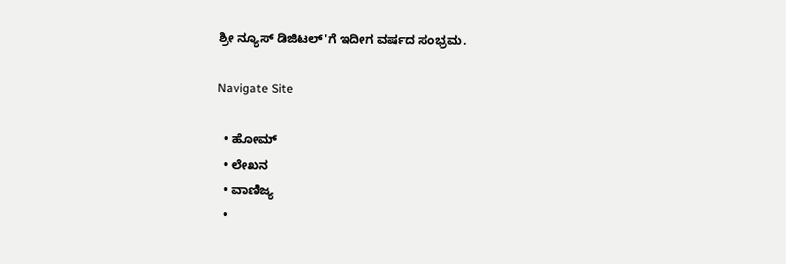ಶ್ರೀ ನ್ಯೂಸ್ ಡಿಜಿಟಲ್'ಗೆ ಇದೀಗ ವರ್ಷದ ಸಂಭ್ರಮ.

Navigate Site

  • ಹೋಮ್
  • ಲೇಖನ
  • ವಾಣಿಜ್ಯ
  •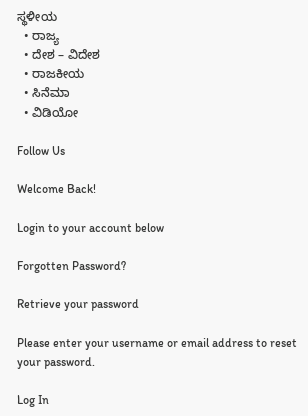ಸ್ಥಳೀಯ
  • ರಾಜ್ಯ
  • ದೇಶ – ವಿದೇಶ
  • ರಾಜಕೀಯ
  • ಸಿನೆಮಾ
  • ವಿಡಿಯೋ

Follow Us

Welcome Back!

Login to your account below

Forgotten Password?

Retrieve your password

Please enter your username or email address to reset your password.

Log In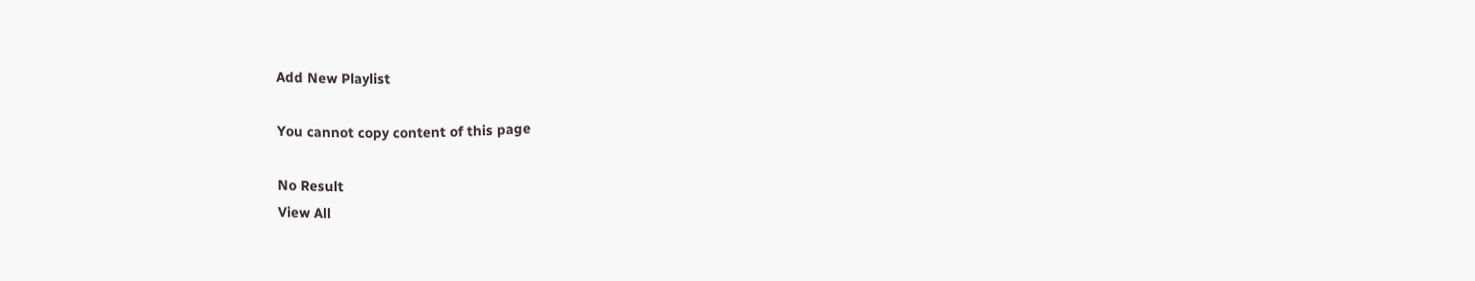Add New Playlist

You cannot copy content of this page

No Result
View All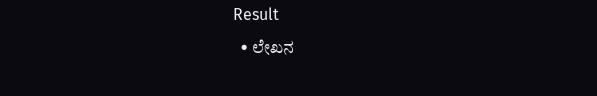Result
  • ಲೇಖನ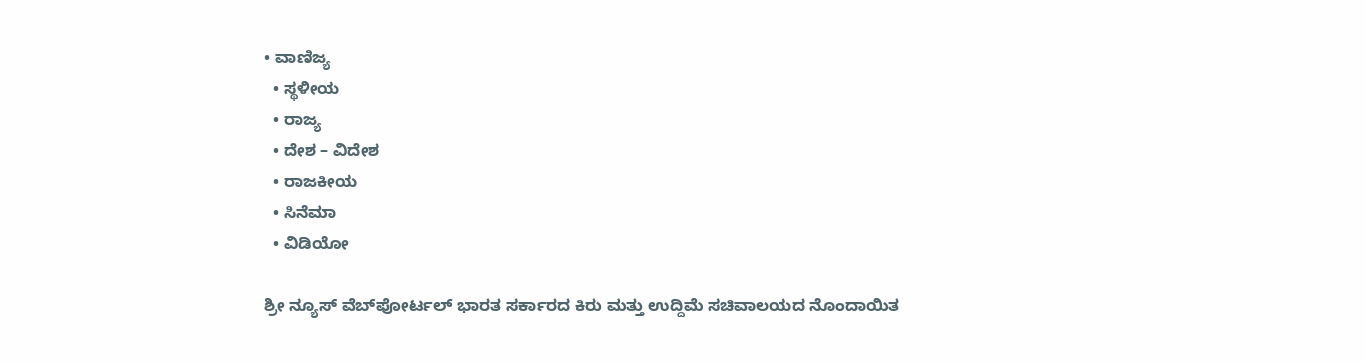• ವಾಣಿಜ್ಯ
  • ಸ್ಥಳೀಯ
  • ರಾಜ್ಯ
  • ದೇಶ – ವಿದೇಶ
  • ರಾಜಕೀಯ
  • ಸಿನೆಮಾ
  • ವಿಡಿಯೋ

ಶ್ರೀ ನ್ಯೂಸ್ ವೆಬ್‌ಪೋರ್ಟಲ್ ಭಾರತ ಸರ್ಕಾರದ ಕಿರು ಮತ್ತು ಉದ್ದಿಮೆ ಸಚಿವಾಲಯದ ನೊಂದಾಯಿತ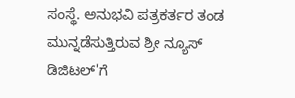ಸಂಸ್ಥೆ. ಅನುಭವಿ ಪತ್ರಕರ್ತರ ತಂಡ ಮುನ್ನಡೆಸುತ್ತಿರುವ ಶ್ರೀ ನ್ಯೂಸ್ ಡಿಜಿಟಲ್'ಗೆ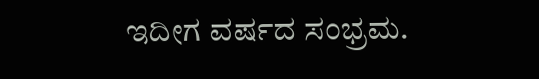ಇದೀಗ ವರ್ಷದ ಸಂಭ್ರಮ.